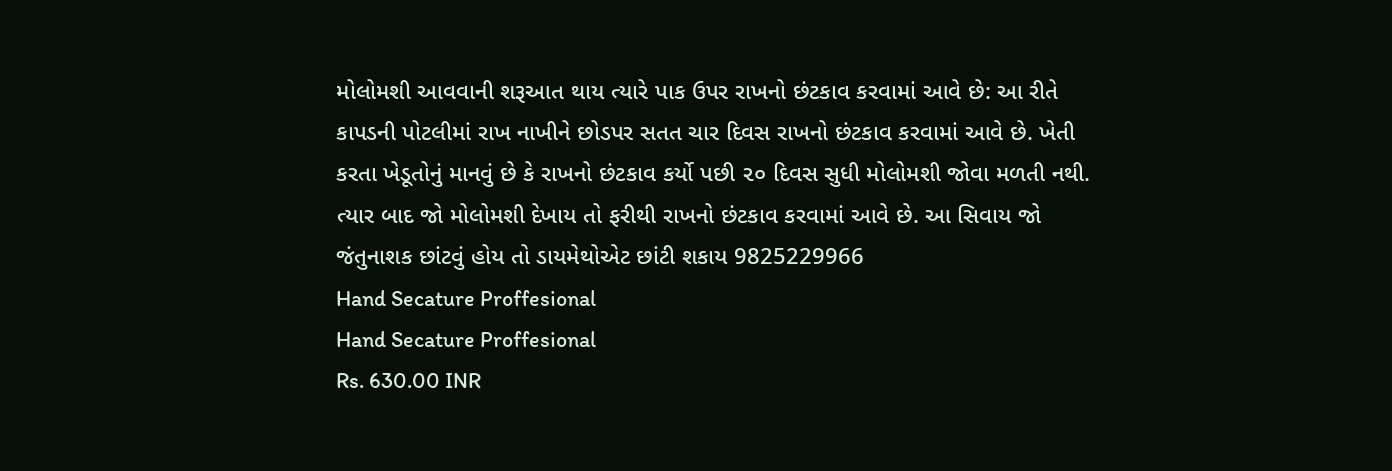મોલોમશી આવવાની શરૂઆત થાય ત્યારે પાક ઉપર રાખનો છંટકાવ કરવામાં આવે છે: આ રીતે કાપડની પોટલીમાં રાખ નાખીને છોડપર સતત ચાર દિવસ રાખનો છંટકાવ કરવામાં આવે છે. ખેતી કરતા ખેડૂતોનું માનવું છે કે રાખનો છંટકાવ કર્યો પછી ૨૦ દિવસ સુધી મોલોમશી જોવા મળતી નથી. ત્યાર બાદ જો મોલોમશી દેખાય તો ફરીથી રાખનો છંટકાવ કરવામાં આવે છે. આ સિવાય જો જંતુનાશક છાંટવું હોય તો ડાયમેથોએટ છાંટી શકાય 9825229966
Hand Secature Proffesional
Hand Secature Proffesional
Rs. 630.00 INR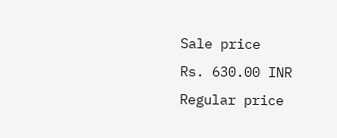Sale price
Rs. 630.00 INR
Regular price